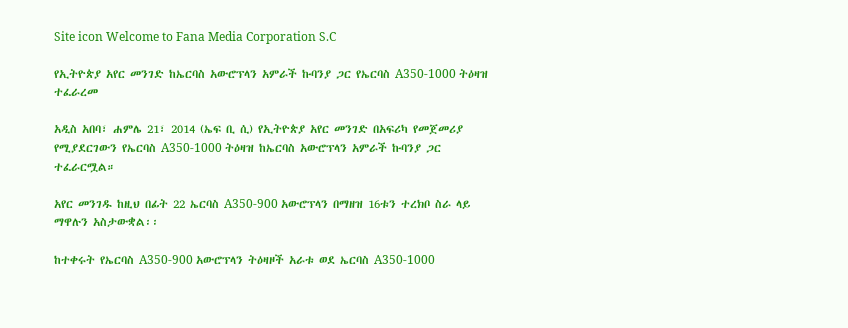Site icon Welcome to Fana Media Corporation S.C

የኢትዮጵያ አየር መንገድ ከኤርባስ አውሮፕላን አምራች ኩባንያ ጋር የኤርባስ A350-1000 ትዕዛዝ ተፈራረመ

አዲስ አበባ፣ ሐምሌ 21፣ 2014 (ኤፍ ቢ ሲ) የኢትዮጵያ አየር መንገድ በአፍሪካ የመጀመሪያ የሚያደርገውን የኤርባስ A350-1000 ትዕዛዝ ከኤርባስ አውሮፕላን አምራች ኩባንያ ጋር ተፈራርሟል።

አየር መንገዱ ከዚህ በፊት 22 ኤርባስ A350-900 አውሮፕላን በማዘዝ 16ቱን ተረክቦ ስራ ላይ ማዋሉን አስታውቋል፡፡

ከተቀሩት የኤርባስ A350-900 አውሮፕላን ትዕዛዞች አራቱ ወደ ኤርባስ A350-1000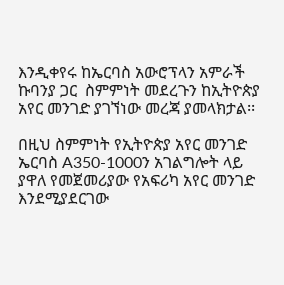እንዲቀየሩ ከኤርባስ አውሮፕላን አምራች ኩባንያ ጋር  ስምምነት መደረጉን ከኢትዮጵያ አየር መንገድ ያገኘነው መረጃ ያመላክታል፡፡

በዚህ ስምምነት የኢትዮጵያ አየር መንገድ ኤርባስ A350-1000ን አገልግሎት ላይ ያዋለ የመጀመሪያው የአፍሪካ አየር መንገድ እንደሚያደርገው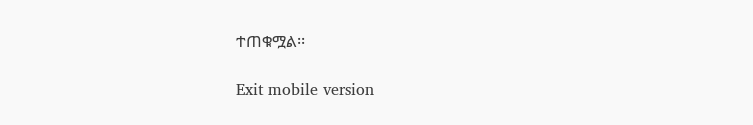ተጠቁሟል፡፡

Exit mobile version